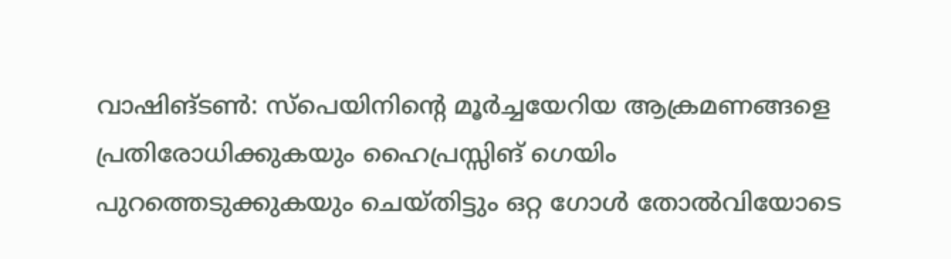വാഷിങ്ടൺ: സ്പെയിനിന്റെ മൂർച്ചയേറിയ ആക്രമണങ്ങളെ പ്രതിരോധിക്കുകയും ഹൈപ്രസ്സിങ് ഗെയിം പുറത്തെടുക്കുകയും ചെയ്തിട്ടും ഒറ്റ ഗോൾ തോൽവിയോടെ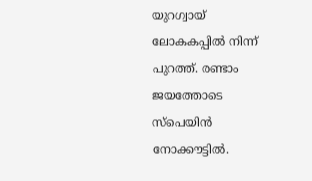യുറഗ്വായ് ലോകകപ്പിൽ നിന്ന് പുറത്ത്. രണ്ടാം ജയത്തോടെ സ്പെയിൻ നോക്കൗട്ടിൽ.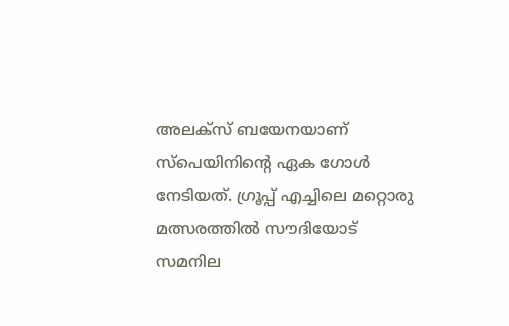അലക്സ് ബയേനയാണ് സ്പെയിനിന്റെ ഏക ഗോൾ നേടിയത്. ഗ്രൂപ്പ് എച്ചിലെ മറ്റൊരു മത്സരത്തിൽ സൗദിയോട് സമനില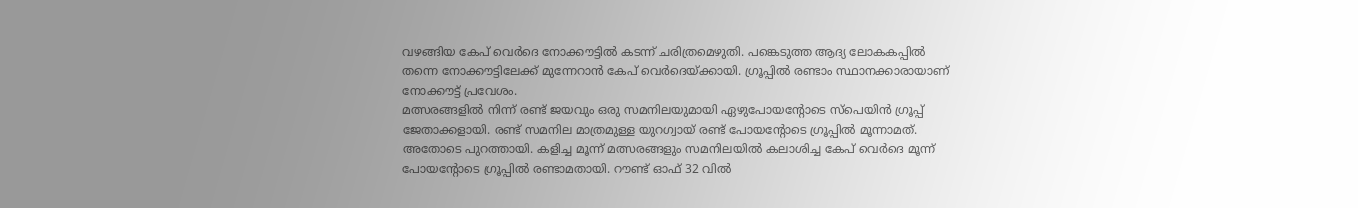വഴങ്ങിയ കേപ് വെർദെ നോക്കൗട്ടിൽ കടന്ന് ചരിത്രമെഴുതി. പങ്കെടുത്ത ആദ്യ ലോകകപ്പിൽ തന്നെ നോക്കൗട്ടിലേക്ക് മുന്നേറാൻ കേപ് വെർദെയ്ക്കായി. ഗ്രൂപ്പിൽ രണ്ടാം സ്ഥാനക്കാരായാണ് നോക്കൗട്ട് പ്രവേശം.
മത്സരങ്ങളിൽ നിന്ന് രണ്ട് ജയവും ഒരു സമനിലയുമായി ഏഴുപോയന്റോടെ സ്പെയിൻ ഗ്രൂപ്പ് ജേതാക്കളായി. രണ്ട് സമനില മാത്രമുള്ള യുറഗ്വായ് രണ്ട് പോയന്റോടെ ഗ്രൂപ്പിൽ മൂന്നാമത്. അതോടെ പുറത്തായി. കളിച്ച മൂന്ന് മത്സരങ്ങളും സമനിലയിൽ കലാശിച്ച കേപ് വെർദെ മൂന്ന് പോയന്റോടെ ഗ്രൂപ്പിൽ രണ്ടാമതായി. റൗണ്ട് ഓഫ് 32 വിൽ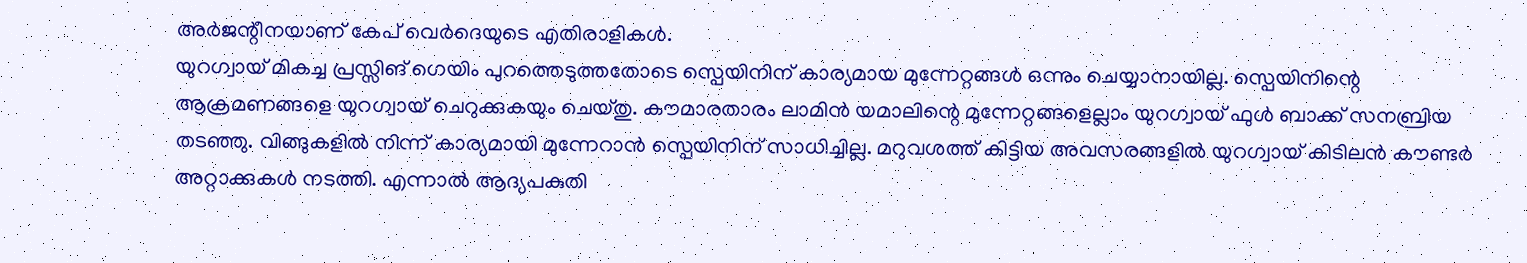അർജന്റീനയാണ് കേപ് വെർദെയുടെ എതിരാളികൾ.
യുറഗ്വായ് മികച്ച പ്രസ്സിങ് ഗെയിം പുറത്തെടുത്തതോടെ സ്പെയിനിന് കാര്യമായ മുന്നേറ്റങ്ങൾ ഒന്നും ചെയ്യാനായില്ല. സ്പെയിനിന്റെ ആക്രമണങ്ങളെ യുറഗ്വായ് ചെറുക്കുകയും ചെയ്തു. കൗമാരതാരം ലാമിൻ യമാലിന്റെ മുന്നേറ്റങ്ങളെല്ലാം യുറഗ്വായ് ഫുൾ ബാക്ക് സനബ്രിയ തടഞ്ഞു. വിങ്ങുകളിൽ നിന്ന് കാര്യമായി മുന്നേറാൻ സ്പെയിനിന് സാധിച്ചില്ല. മറുവശത്ത് കിട്ടിയ അവസരങ്ങളിൽ യുറഗ്വായ് കിടിലൻ കൗണ്ടർ അറ്റാക്കുകൾ നടത്തി. എന്നാൽ ആദ്യപകുതി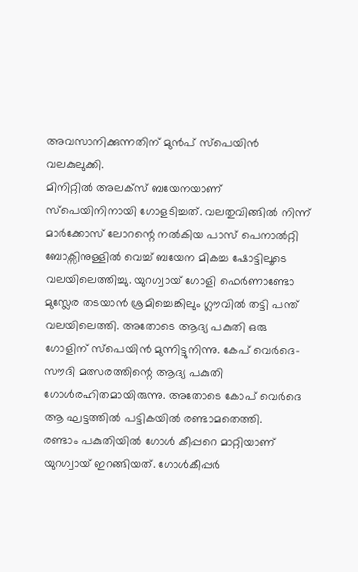അവസാനിക്കുന്നതിന് മുൻപ് സ്പെയിൻ വലകുലുക്കി.
മിനിറ്റിൽ അലക്സ് ബയേനയാണ് സ്പെയിനിനായി ഗോളടിച്ചത്. വലതുവിങ്ങിൽ നിന്ന് മാർക്കോസ് ലോറന്റെ നൽകിയ പാസ് പെനാൽറ്റി ബോക്സിനുള്ളിൽ വെച്ച് ബയേന മികച്ച ഷോട്ടിലൂടെ വലയിലെത്തിച്ചു. യുറഗ്വായ് ഗോളി ഫെർണാണ്ടോ മുസ്ലേര തടയാൻ ശ്രമിച്ചെങ്കിലും ഗ്ലൗവിൽ തട്ടി പന്ത് വലയിലെത്തി. അതോടെ ആദ്യ പകുതി ഒരു ഗോളിന് സ്പെയിൻ മുന്നിട്ടുനിന്നു. കേപ് വെർദെ-സൗദി മത്സരത്തിന്റെ ആദ്യ പകുതി ഗോൾരഹിതമായിരുന്നു. അതോടെ കോപ് വെർദെ ആ ഘട്ടത്തിൽ പട്ടികയിൽ രണ്ടാമതെത്തി.
രണ്ടാം പകുതിയിൽ ഗോൾ കീപ്പറെ മാറ്റിയാണ് യുറഗ്വായ് ഇറങ്ങിയത്. ഗോൾകീപ്പർ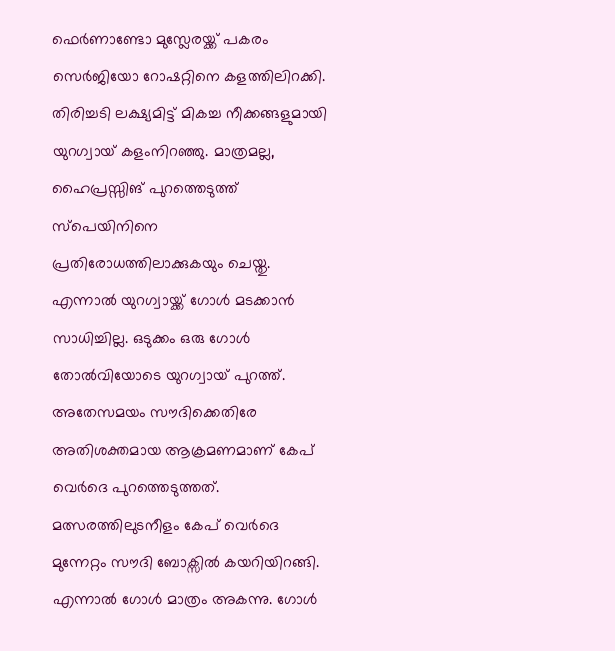ഫെർണാണ്ടോ മുസ്ലേരയ്ക്ക് പകരം സെർജിയോ റോഷറ്റിനെ കളത്തിലിറക്കി. തിരിച്ചടി ലക്ഷ്യമിട്ട് മികച്ച നീക്കങ്ങളുമായി യുറഗ്വായ് കളംനിറഞ്ഞു. മാത്രമല്ല, ഹൈപ്രസ്സിങ് പുറത്തെടുത്ത് സ്പെയിനിനെ പ്രതിരോധത്തിലാക്കുകയും ചെയ്തു. എന്നാൽ യുറഗ്വായ്ക്ക് ഗോൾ മടക്കാൻ സാധിച്ചില്ല. ഒടുക്കം ഒരു ഗോൾ തോൽവിയോടെ യുറഗ്വായ് പുറത്ത്. അതേസമയം സൗദിക്കെതിരേ അതിശക്തമായ ആക്രമണമാണ് കേപ് വെർദെ പുറത്തെടുത്തത്. മത്സരത്തിലുടനീളം കേപ് വെർദെ മുന്നേറ്റം സൗദി ബോക്സിൽ കയറിയിറങ്ങി. എന്നാൽ ഗോൾ മാത്രം അകന്നു. ഗോൾ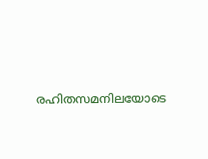രഹിതസമനിലയോടെ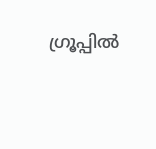ഗ്രൂപ്പിൽ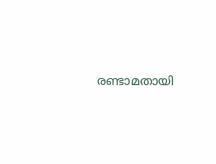രണ്ടാമതായി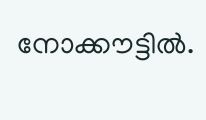നോക്കൗട്ടിൽ.